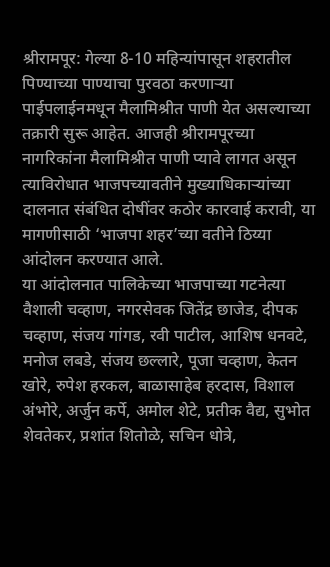श्रीरामपूर: गेल्या 8-10 महिन्यांपासून शहरातील पिण्याच्या पाण्याचा पुरवठा करणाऱ्या पाईपलाईनमधून मैलामिश्रीत पाणी येत असल्याच्या तक्रारी सुरू आहेत. आजही श्रीरामपूरच्या नागरिकांना मैलामिश्रीत पाणी प्यावे लागत असून त्याविरोधात भाजपच्यावतीने मुख्याधिकाऱ्यांच्या दालनात संबंधित दोषींवर कठोर कारवाई करावी, या मागणीसाठी ‘भाजपा शहर’च्या वतीने ठिय्या आंदोलन करण्यात आले.
या आंदोलनात पालिकेच्या भाजपाच्या गटनेत्या वैशाली चव्हाण, नगरसेवक जितेंद्र छाजेड, दीपक चव्हाण, संजय गांगड, रवी पाटील, आशिष धनवटे, मनोज लबडे, संजय छल्लारे, पूजा चव्हाण, केतन खोरे, रुपेश हरकल, बाळासाहेब हरदास, विशाल अंभोरे, अर्जुन कर्पे, अमोल शेटे, प्रतीक वैद्य, सुभोत शेवतेकर, प्रशांत शितोळे, सचिन धोत्रे,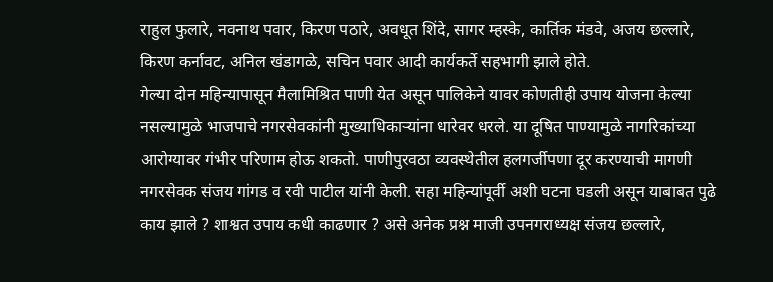राहुल फुलारे, नवनाथ पवार, किरण पठारे, अवधूत शिंदे, सागर म्हस्के, कार्तिक मंडवे, अजय छल्लारे, किरण कर्नावट, अनिल खंडागळे, सचिन पवार आदी कार्यकर्ते सहभागी झाले होते.
गेल्या दोन महिन्यापासून मैलामिश्रित पाणी येत असून पालिकेने यावर कोणतीही उपाय योजना केल्या नसल्यामुळे भाजपाचे नगरसेवकांनी मुख्याधिकाऱ्यांना धारेवर धरले. या दूषित पाण्यामुळे नागरिकांच्या आरोग्यावर गंभीर परिणाम होऊ शकतो. पाणीपुरवठा व्यवस्थेतील हलगर्जीपणा दूर करण्याची मागणी नगरसेवक संजय गांगड व रवी पाटील यांनी केली. सहा महिन्यांपूर्वी अशी घटना घडली असून याबाबत पुढे काय झाले ? शाश्वत उपाय कधी काढणार ? असे अनेक प्रश्न माजी उपनगराध्यक्ष संजय छल्लारे,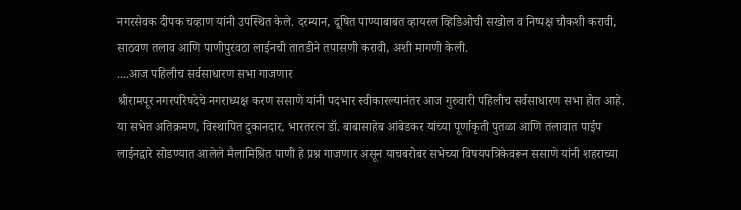नगरसेवक दीपक चव्हाण यांनी उपस्थित केले. दरम्यान, दूषित पाण्याबाबत व्हायरल व्हिडिओची सखोल व निष्पक्ष चौकशी करावी, साठवण तलाव आणि पाणीपुरवठा लाईनची तातडीने तपासणी करावी, अशी मागणी केली.
....आज पहिलीच सर्वसाधारण सभा गाजणार
श्रीरामपूर नगरपरिषदेचे नगराध्यक्ष करण ससाणे यांनी पदभार स्वीकारल्यानंतर आज गुरुवारी पहिलीच सर्वसाधारण सभा होत आहे. या सभेत अतिक्रमण, विस्थापित दुकानदार, भारतरत्न डॉ. बाबासाहेब आंबेडकर यांच्या पूर्णाकृती पुतळा आणि तलावात पाईप लाईनद्वारे सोडण्यात आलेले मैलामिश्रित पाणी हे प्रश्न गाजणार असून याचबरोबर सभेच्या विषयपत्रिकेवरून ससाणे यांनी शहराच्या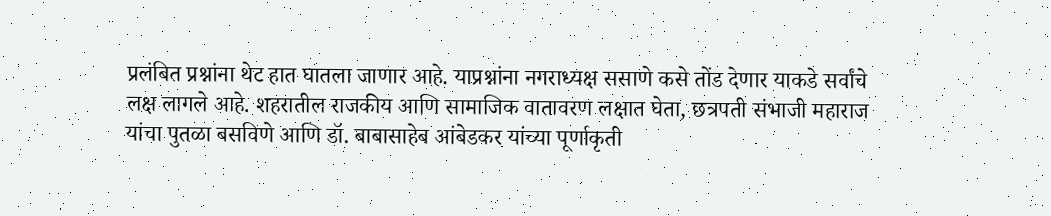प्रलंबित प्रश्नांना थेट हात घातला जाणार आहे. याप्रश्नांना नगराध्यक्ष ससाणे कसे तोंड देणार याकडे सर्वांचे लक्ष लागले आहे. शहरातील राजकीय आणि सामाजिक वातावरण लक्षात घेता, छत्रपती संभाजी महाराज यांचा पुतळा बसविणे आणि डॉ. बाबासाहेब आंबेडकर यांच्या पूर्णाकृती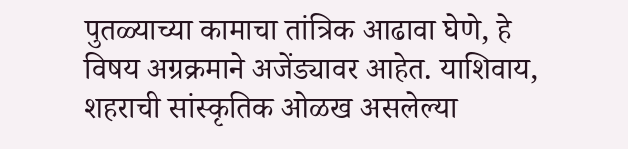पुतळ्याच्या कामाचा तांत्रिक आढावा घेणे, हे विषय अग्रक्रमाने अजेंड्यावर आहेत. याशिवाय, शहराची सांस्कृतिक ओळख असलेल्या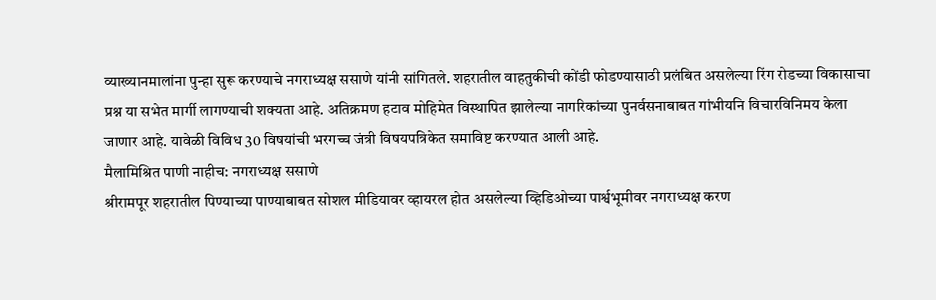व्याख्यानमालांना पुन्हा सुरू करण्याचे नगराध्यक्ष ससाणे यांनी सांगितले. शहरातील वाहतुकीची कोंडी फोडण्यासाठी प्रलंबित असलेल्या रिंग रोडच्या विकासाचा प्रश्न या सभेत मार्गी लागण्याची शक्यता आहे. अतिक्रमण हटाव मोहिमेत विस्थापित झालेल्या नागरिकांच्या पुनर्वसनाबाबत गांभीयनि विचारविनिमय केला जाणार आहे. यावेळी विविध 30 विषयांची भरगच्च जंत्री विषयपत्रिकेत समाविष्ट करण्यात आली आहे.
मैलामिश्रित पाणी नाहीच: नगराध्यक्ष ससाणे
श्रीरामपूर शहरातील पिण्याच्या पाण्याबाबत सोशल मीडियावर व्हायरल होत असलेल्या व्हिडिओच्या पार्श्वभूमीवर नगराध्यक्ष करण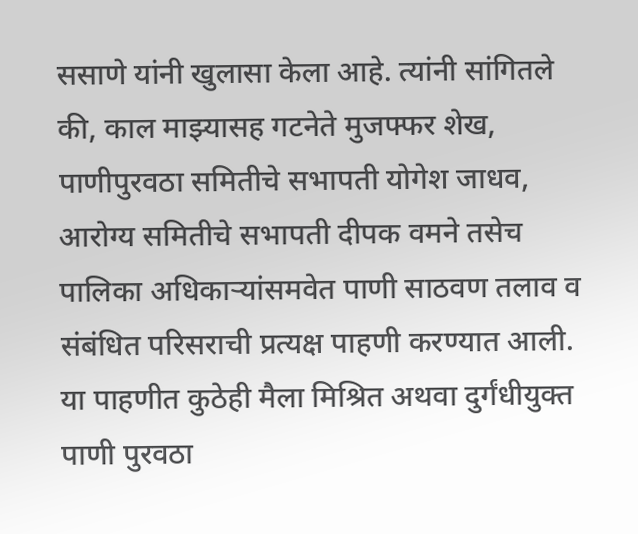ससाणे यांनी खुलासा केला आहे. त्यांनी सांगितले की, काल माझ्यासह गटनेते मुजफ्फर शेख, पाणीपुरवठा समितीचे सभापती योगेश जाधव, आरोग्य समितीचे सभापती दीपक वमने तसेच पालिका अधिकाऱ्यांसमवेत पाणी साठवण तलाव व संबंधित परिसराची प्रत्यक्ष पाहणी करण्यात आली. या पाहणीत कुठेही मैला मिश्रित अथवा दुर्गंधीयुक्त पाणी पुरवठा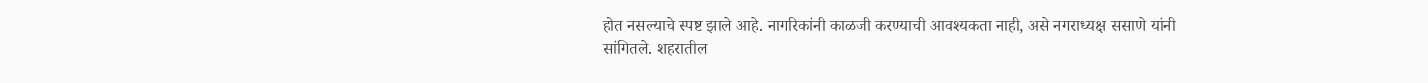होत नसल्याचे स्पष्ट झाले आहे. नागरिकांनी काळजी करण्याची आवश्यकता नाही, असे नगराध्यक्ष ससाणे यांनी सांगितले. शहरातील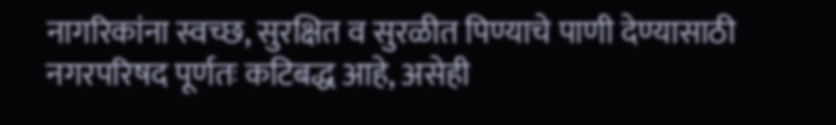नागरिकांना स्वच्छ, सुरक्षित व सुरळीत पिण्याचे पाणी देण्यासाठी नगरपरिषद पूर्णतः कटिबद्ध आहे, असेही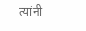त्यांनी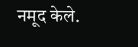नमूद केले.